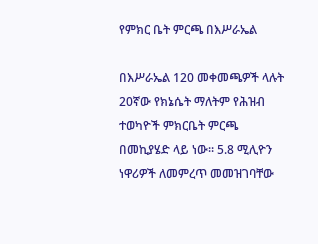የምክር ቤት ምርጫ በእሥራኤል

በእሥራኤል 120 መቀመጫዎች ላሉት 20ኛው የክኔሴት ማለትም የሕዝብ ተወካዮች ምክርቤት ምርጫ በመኪያሄድ ላይ ነው። 5.8 ሚሊዮን ነዋሪዎች ለመምረጥ መመዝገባቸው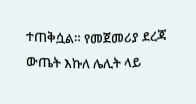ተጠቅሷል። የመጀመሪያ ደረጃ ውጤት እኩለ ሌሊት ላይ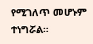የሚገለጥ መሆኑም ተነግሯል።